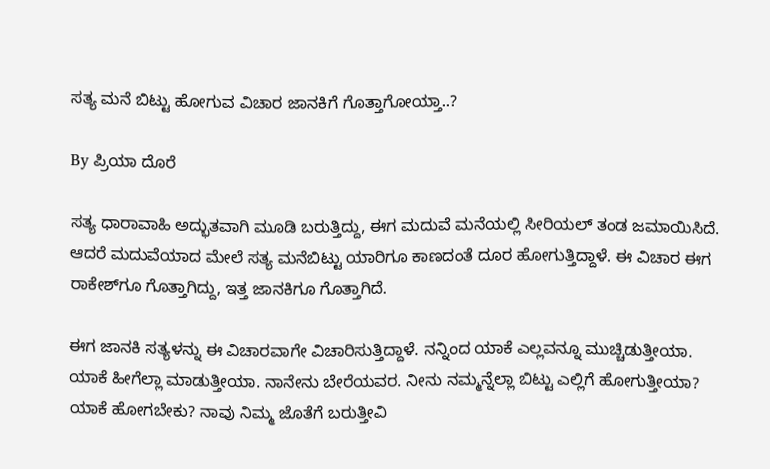ಸತ್ಯ ಮನೆ ಬಿಟ್ಟು ಹೋಗುವ ವಿಚಾರ ಜಾನಕಿಗೆ ಗೊತ್ತಾಗೋಯ್ತಾ..?

By ಪ್ರಿಯಾ ದೊರೆ

ಸತ್ಯ ಧಾರಾವಾಹಿ ಅದ್ಭುತವಾಗಿ ಮೂಡಿ ಬರುತ್ತಿದ್ದು, ಈಗ ಮದುವೆ ಮನೆಯಲ್ಲಿ ಸೀರಿಯಲ್ ತಂಡ ಜಮಾಯಿಸಿದೆ. ಆದರೆ ಮದುವೆಯಾದ ಮೇಲೆ ಸತ್ಯ ಮನೆಬಿಟ್ಟು ಯಾರಿಗೂ ಕಾಣದಂತೆ ದೂರ ಹೋಗುತ್ತಿದ್ದಾಳೆ. ಈ ವಿಚಾರ ಈಗ ರಾಕೇಶ್‌ಗೂ ಗೊತ್ತಾಗಿದ್ದು, ಇತ್ತ ಜಾನಕಿಗೂ ಗೊತ್ತಾಗಿದೆ.

ಈಗ ಜಾನಕಿ ಸತ್ಯಳನ್ನು ಈ ವಿಚಾರವಾಗೇ ವಿಚಾರಿಸುತ್ತಿದ್ದಾಳೆ. ನನ್ನಿಂದ ಯಾಕೆ ಎಲ್ಲವನ್ನೂ ಮುಚ್ಚಿಡುತ್ತೀಯಾ. ಯಾಕೆ ಹೀಗೆಲ್ಲಾ ಮಾಡುತ್ತೀಯಾ. ನಾನೇನು ಬೇರೆಯವರ. ನೀನು ನಮ್ಮನ್ನೆಲ್ಲಾ ಬಿಟ್ಟು ಎಲ್ಲಿಗೆ ಹೋಗುತ್ತೀಯಾ? ಯಾಕೆ ಹೋಗಬೇಕು? ನಾವು ನಿಮ್ಮ ಜೊತೆಗೆ ಬರುತ್ತೀವಿ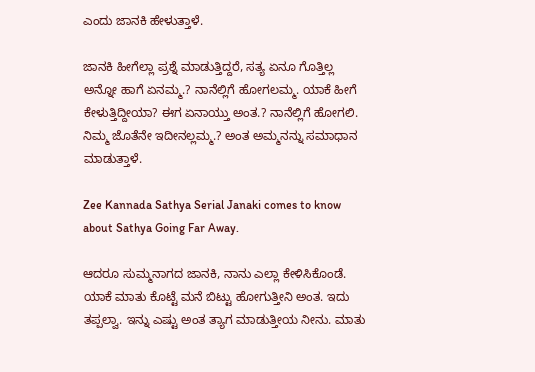ಎಂದು ಜಾನಕಿ ಹೇಳುತ್ತಾಳೆ.

ಜಾನಕಿ ಹೀಗೆಲ್ಲಾ ಪ್ರಶ್ನೆ ಮಾಡುತ್ತಿದ್ದರೆ, ಸತ್ಯ ಏನೂ ಗೊತ್ತಿಲ್ಲ ಅನ್ನೋ ಹಾಗೆ ಏನಮ್ಮ.? ನಾನೆಲ್ಲಿಗೆ ಹೋಗಲಮ್ಮ. ಯಾಕೆ ಹೀಗೆ ಕೇಳುತ್ತಿದ್ದೀಯಾ? ಈಗ ಏನಾಯ್ತು ಅಂತ.? ನಾನೆಲ್ಲಿಗೆ ಹೋಗಲಿ. ನಿಮ್ಮ ಜೊತೆನೇ ಇದೀನಲ್ಲಮ್ಮ.? ಅಂತ ಅಮ್ಮನನ್ನು ಸಮಾಧಾನ ಮಾಡುತ್ತಾಳೆ.

Zee Kannada Sathya Serial Janaki comes to know about Sathya Going Far Away.

ಆದರೂ ಸುಮ್ಮನಾಗದ ಜಾನಕಿ, ನಾನು ಎಲ್ಲಾ ಕೇಳಿಸಿಕೊಂಡೆ. ಯಾಕೆ ಮಾತು ಕೊಟ್ಟೆ ಮನೆ ಬಿಟ್ಟು ಹೋಗುತ್ತೀನಿ ಅಂತ. ಇದು ತಪ್ಪಲ್ವಾ. ಇನ್ನು ಎಷ್ಟು ಅಂತ ತ್ಯಾಗ ಮಾಡುತ್ತೀಯ ನೀನು. ಮಾತು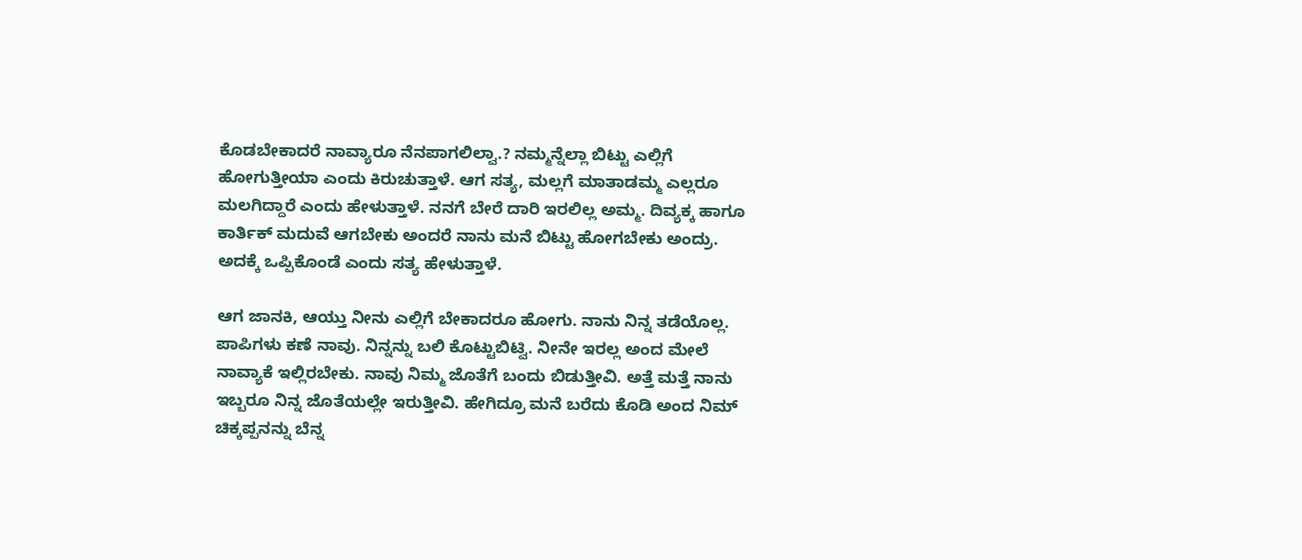ಕೊಡಬೇಕಾದರೆ ನಾವ್ಯಾರೂ ನೆನಪಾಗಲಿಲ್ವಾ.? ನಮ್ಮನ್ನೆಲ್ಲಾ ಬಿಟ್ಟು ಎಲ್ಲಿಗೆ ಹೋಗುತ್ತೀಯಾ ಎಂದು ಕಿರುಚುತ್ತಾಳೆ. ಆಗ ಸತ್ಯ, ಮಲ್ಲಗೆ ಮಾತಾಡಮ್ಮ ಎಲ್ಲರೂ ಮಲಗಿದ್ದಾರೆ ಎಂದು ಹೇಳುತ್ತಾಳೆ. ನನಗೆ ಬೇರೆ ದಾರಿ ಇರಲಿಲ್ಲ ಅಮ್ಮ. ದಿವ್ಯಕ್ಕ ಹಾಗೂ ಕಾರ್ತಿಕ್ ಮದುವೆ ಆಗಬೇಕು ಅಂದರೆ ನಾನು ಮನೆ ಬಿಟ್ಟು ಹೋಗಬೇಕು ಅಂದ್ರು. ಅದಕ್ಕೆ ಒಪ್ಪಿಕೊಂಡೆ ಎಂದು ಸತ್ಯ ಹೇಳುತ್ತಾಳೆ.

ಆಗ ಜಾನಕಿ, ಆಯ್ತು ನೀನು ಎಲ್ಲಿಗೆ ಬೇಕಾದರೂ ಹೋಗು. ನಾನು ನಿನ್ನ ತಡೆಯೊಲ್ಲ. ಪಾಪಿಗಳು ಕಣೆ ನಾವು. ನಿನ್ನನ್ನು ಬಲಿ ಕೊಟ್ಟುಬಿಟ್ವಿ. ನೀನೇ ಇರಲ್ಲ ಅಂದ ಮೇಲೆ ನಾವ್ಯಾಕೆ ಇಲ್ಲಿರಬೇಕು. ನಾವು ನಿಮ್ಮ ಜೊತೆಗೆ ಬಂದು ಬಿಡುತ್ತೀವಿ. ಅತ್ತೆ ಮತ್ತೆ ನಾನು ಇಬ್ಬರೂ ನಿನ್ನ ಜೊತೆಯಲ್ಲೇ ಇರುತ್ತೀವಿ. ಹೇಗಿದ್ರೂ ಮನೆ ಬರೆದು ಕೊಡಿ ಅಂದ ನಿಮ್ ಚಿಕ್ಕಪ್ಪನನ್ನು ಬೆನ್ನ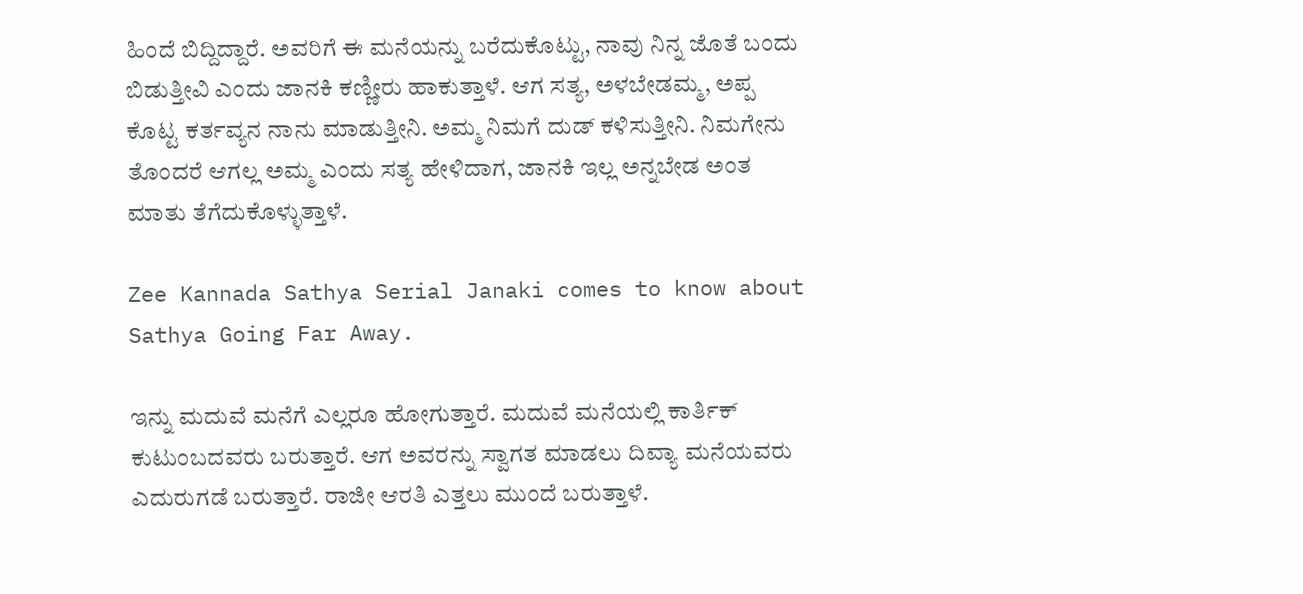ಹಿಂದೆ ಬಿದ್ದಿದ್ದಾರೆ. ಅವರಿಗೆ ಈ ಮನೆಯನ್ನು ಬರೆದುಕೊಟ್ಟು, ನಾವು ನಿನ್ನ ಜೊತೆ ಬಂದು ಬಿಡುತ್ತೀವಿ ಎಂದು ಜಾನಕಿ ಕಣ್ಣೀರು ಹಾಕುತ್ತಾಳೆ. ಆಗ ಸತ್ಯ, ಅಳಬೇಡಮ್ಮ, ಅಪ್ಪ ಕೊಟ್ಟ ಕರ್ತವ್ಯನ ನಾನು ಮಾಡುತ್ತೀನಿ. ಅಮ್ಮ ನಿಮಗೆ ದುಡ್ ಕಳಿಸುತ್ತೀನಿ. ನಿಮಗೇನು ತೊಂದರೆ ಆಗಲ್ಲ ಅಮ್ಮ ಎಂದು ಸತ್ಯ ಹೇಳಿದಾಗ, ಜಾನಕಿ ಇಲ್ಲ ಅನ್ನಬೇಡ ಅಂತ ಮಾತು ತೆಗೆದುಕೊಳ್ಳುತ್ತಾಳೆ.

Zee Kannada Sathya Serial Janaki comes to know about Sathya Going Far Away.

ಇನ್ನು ಮದುವೆ ಮನೆಗೆ ಎಲ್ಲರೂ ಹೋಗುತ್ತಾರೆ. ಮದುವೆ ಮನೆಯಲ್ಲಿ ಕಾರ್ತಿಕ್ ಕುಟುಂಬದವರು ಬರುತ್ತಾರೆ. ಆಗ ಅವರನ್ನು ಸ್ವಾಗತ ಮಾಡಲು ದಿವ್ಯಾ ಮನೆಯವರು ಎದುರುಗಡೆ ಬರುತ್ತಾರೆ. ರಾಜೀ ಆರತಿ ಎತ್ತಲು ಮುಂದೆ ಬರುತ್ತಾಳೆ.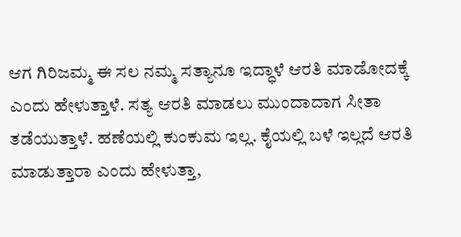ಆಗ ಗಿರಿಜಮ್ಮ ಈ ಸಲ ನಮ್ಮ ಸತ್ಯಾನೂ ಇದ್ಧಾಳೆ ಆರತಿ ಮಾಡೋದಕ್ಕೆ ಎಂದು ಹೇಳುತ್ತಾಳೆ. ಸತ್ಯ ಆರತಿ ಮಾಡಲು ಮುಂದಾದಾಗ ಸೀತಾ ತಡೆಯುತ್ತಾಳೆ. ಹಣೆಯಲ್ಲಿ ಕುಂಕುಮ ಇಲ್ಲ. ಕೈಯಲ್ಲಿ ಬಳೆ ಇಲ್ಲದೆ ಆರತಿ ಮಾಡುತ್ತಾರಾ ಎಂದು ಹೇಳುತ್ತಾ,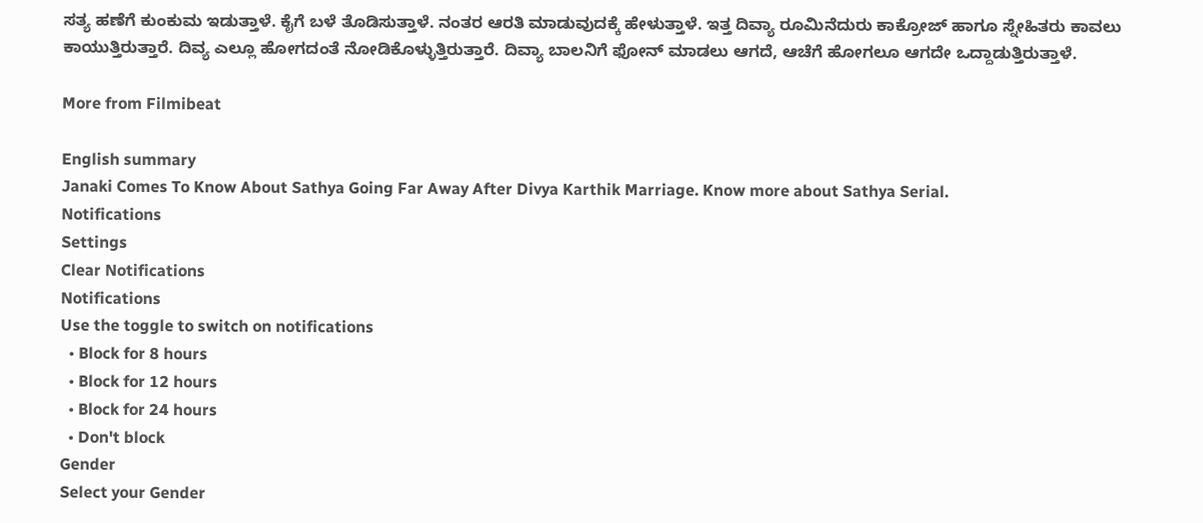ಸತ್ಯ ಹಣೆಗೆ ಕುಂಕುಮ ಇಡುತ್ತಾಳೆ. ಕೈಗೆ ಬಳೆ ತೊಡಿಸುತ್ತಾಳೆ. ನಂತರ ಆರತಿ ಮಾಡುವುದಕ್ಕೆ ಹೇಳುತ್ತಾಳೆ. ಇತ್ತ ದಿವ್ಯಾ ರೂಮಿನೆದುರು ಕಾಕ್ರೋಜ್ ಹಾಗೂ ಸ್ನೇಹಿತರು ಕಾವಲು ಕಾಯುತ್ತಿರುತ್ತಾರೆ. ದಿವ್ಯ ಎಲ್ಲೂ ಹೋಗದಂತೆ ನೋಡಿಕೊಳ್ಳುತ್ತಿರುತ್ತಾರೆ. ದಿವ್ಯಾ ಬಾಲನಿಗೆ ಫೋನ್ ಮಾಡಲು ಆಗದೆ, ಆಚೆಗೆ ಹೋಗಲೂ ಆಗದೇ ಒದ್ದಾಡುತ್ತಿರುತ್ತಾಳೆ.

More from Filmibeat

English summary
Janaki Comes To Know About Sathya Going Far Away After Divya Karthik Marriage. Know more about Sathya Serial.
Notifications
Settings
Clear Notifications
Notifications
Use the toggle to switch on notifications
  • Block for 8 hours
  • Block for 12 hours
  • Block for 24 hours
  • Don't block
Gender
Select your Gender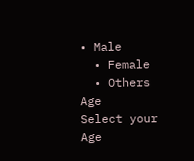• Male
  • Female
  • Others
Age
Select your Age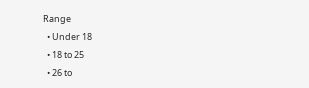Range
  • Under 18
  • 18 to 25
  • 26 to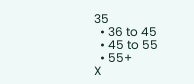35
  • 36 to 45
  • 45 to 55
  • 55+
X